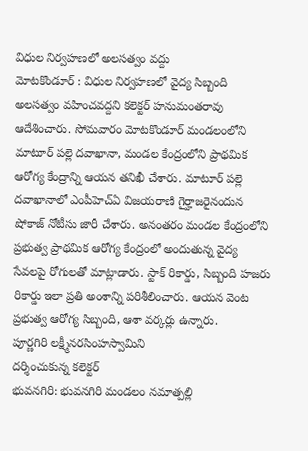విధుల నిర్వహణలో అలసత్వం వద్దు
మోటకొండూర్ : విధుల నిర్వహణలో వైద్య సిబ్బంది అలసత్వం వహించవద్దని కలెక్టర్ హనుమంతరావు ఆదేశించారు. సోమవారం మోటకొండూర్ మండలంలోని మాటూర్ పల్లె దవాఖానా, మండల కేంద్రంలోని ప్రాథమిక ఆరోగ్య కేంద్రాన్ని ఆయన తనిఖీ చేశారు. మాటూర్ పల్లె దవాఖానాలో ఎంపీహెచ్ఏ విజయరాణి గైర్హాజరైనందున షోకాజ్ నోటీసు జారీ చేశారు. అనంతరం మండల కేంద్రంలోని ప్రభుత్వ ప్రాథమిక ఆరోగ్య కేంద్రంలో అందుతున్న వైద్య సేవలపై రోగులతో మాట్లాడారు. స్టాక్ రికార్డు, సిబ్బంది హజరు రికార్డు ఇలా ప్రతి అంశాన్ని పరిశీలించారు. ఆయన వెంట ప్రభుత్వ ఆరోగ్య సిబ్బంది, ఆశా వర్కర్లు ఉన్నారు.
పూర్ణగిరి లక్ష్మీనరసింహస్వామిని
దర్శించుకున్న కలెక్టర్
భువనగిరి: భువనగిరి మండలం నమాత్పల్లి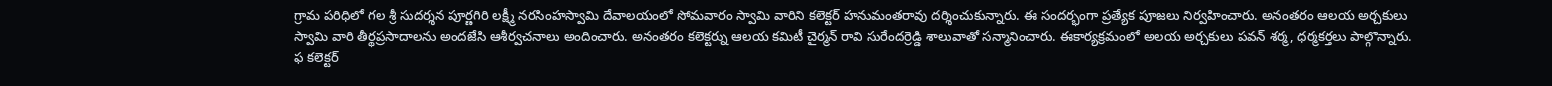గ్రామ పరిధిలో గల శ్రీ సుదర్శన పూర్ణగిరి లక్ష్మీ నరసింహస్వామి దేవాలయంలో సోమవారం స్వామి వారిని కలెక్టర్ హనుమంతరావు దర్శించుకున్నారు. ఈ సందర్భంగా ప్రత్యేక పూజలు నిర్వహించారు. అనంతరం ఆలయ అర్చకులు స్వామి వారి తీర్థప్రసాదాలను అందజేసి ఆశీర్వచనాలు అందించారు. అనంతరం కలెక్టర్ను ఆలయ కమిటీ చైర్మన్ రావి సురేందర్రెడ్డి శాలువాతో సన్మానించారు. ఈకార్యక్రమంలో అలయ అర్చకులు పవన్ శర్మ, ధర్మకర్తలు పాల్గొన్నారు.
ఫ కలెక్టర్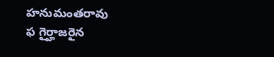హనుమంతరావు
ఫ గైర్హాజరైన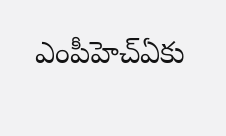ఎంపీహెచ్ఏకు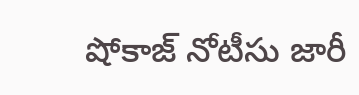షోకాజ్ నోటీసు జారీ